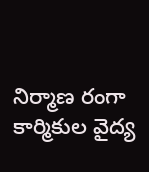నిర్మాణ రంగా కార్మికుల వైద్య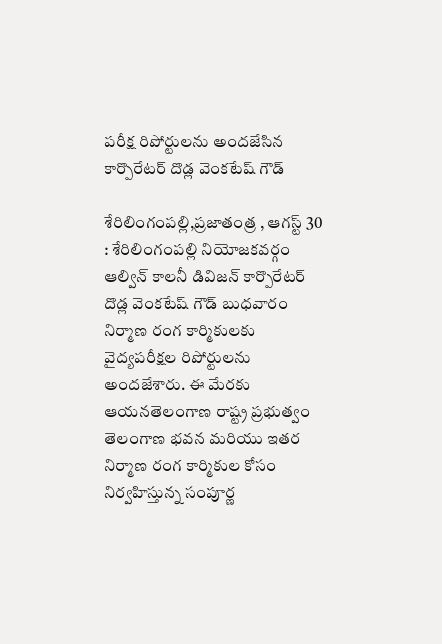పరీక్ష రిపోర్టులను అందజేసిన కార్పొరేటర్ దొడ్ల వెంకటేష్ గౌడ్

శేరిలింగంపల్లి,ప్రజాతంత్ర , ఆగస్ట్ 30 : శేరిలింగంపల్లి నియోజకవర్గం ఆల్విన్ కాలనీ డివిజన్ కార్పొరేటర్ దొడ్ల వెంకటేష్ గౌడ్ బుధవారం నిర్మాణ రంగ కార్మికులకు వైద్యపరీక్షల రిపోర్టులను అందజేశారు. ఈ మేరకు ఆయనతెలంగాణ రాష్ట్ర ప్రభుత్వం తెలంగాణ భవన మరియు ఇతర నిర్మాణ రంగ కార్మికుల కోసం నిర్వహిస్తున్న సంపూర్ణ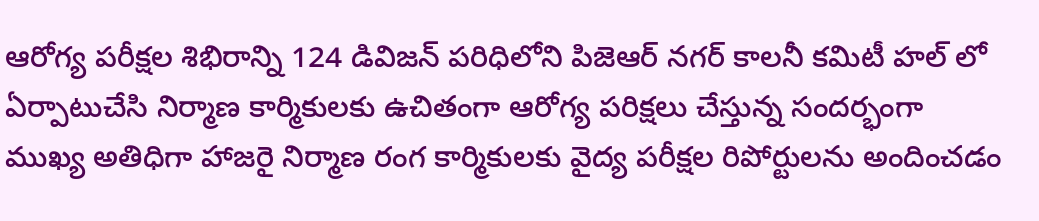ఆరోగ్య పరీక్షల శిభిరాన్ని 124 డివిజన్ పరిధిలోని పిజెఆర్ నగర్ కాలనీ కమిటీ హల్ లో ఏర్పాటుచేసి నిర్మాణ కార్మికులకు ఉచితంగా ఆరోగ్య పరిక్షలు చేస్తున్న సందర్భంగా   ముఖ్య అతిధిగా హాజరై నిర్మాణ రంగ కార్మికులకు వైద్య పరీక్షల రిపోర్టులను అందించడం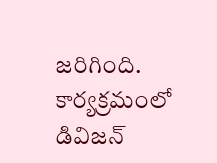జరిగింది. కార్యక్రమంలో డివిజన్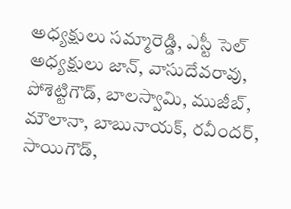అధ్యక్షులు సమ్మారెడ్డి, ఎస్టీ సెల్ అధ్యక్షులు జాన్, వాసుదేవరావు, పోశెట్టిగౌడ్, బాలస్వామి, ముజీబ్, మౌలానా, బాబునాయక్, రవీందర్, సాయిగౌడ్,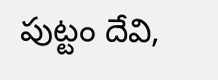పుట్టం దేవి,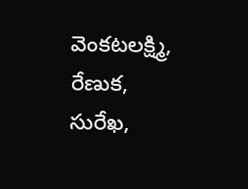వెంకటలక్ష్మి, రేణుక, సురేఖ,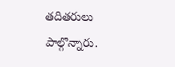తదితరులు పాల్గొన్నారు.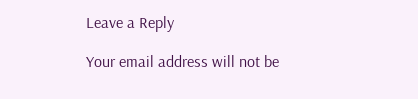Leave a Reply

Your email address will not be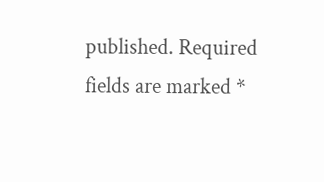published. Required fields are marked *